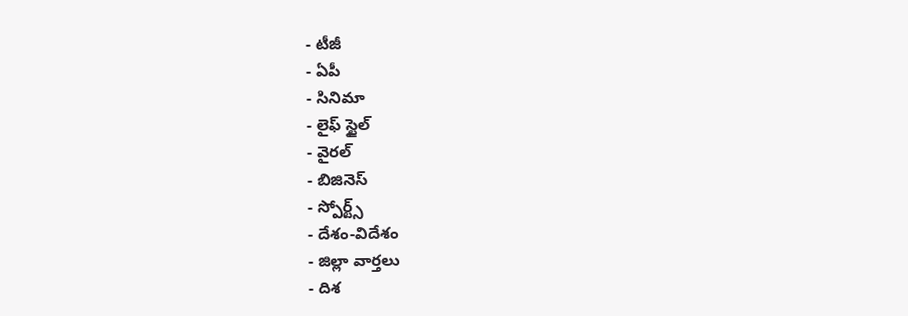- టీజీ
- ఏపీ
- సినిమా
- లైఫ్ స్టైల్
- వైరల్
- బిజినెస్
- స్పోర్ట్స్
- దేశం-విదేశం
- జిల్లా వార్తలు
- దిశ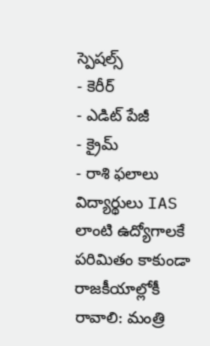స్పెషల్స్
- కెరీర్
- ఎడిట్ పేజీ
- క్రైమ్
- రాశి ఫలాలు
విద్యార్థులు IAS లాంటి ఉద్యోగాలకే పరిమితం కాకుండా రాజకీయాల్లోకీ రావాలి: మంత్రి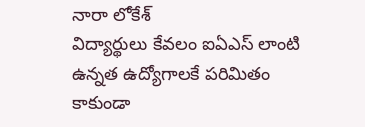నారా లోకేశ్
విద్యార్థులు కేవలం ఐఏఎస్ లాంటి ఉన్నత ఉద్యోగాలకే పరిమితం కాకుండా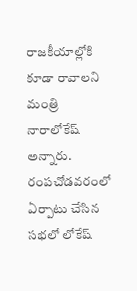రాజకీయాల్లోకి కూడా రావాలని మంత్రి నారాలోకేష్ అన్నారు. రంపచోడవరంలో ఏర్పాటు చేసిన సభలో లోకేష్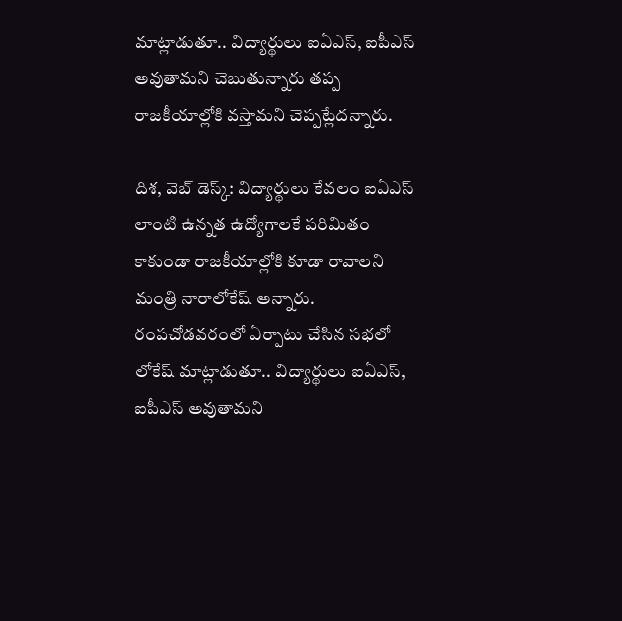మాట్లాడుతూ.. విద్యార్థులు ఐఏఎస్, ఐపీఎస్ అవుతామని చెబుతున్నారు తప్ప రాజకీయాల్లోకి వస్తామని చెప్పట్లేదన్నారు.

దిశ, వెబ్ డెస్క్: విద్యార్థులు కేవలం ఐఏఎస్ లాంటి ఉన్నత ఉద్యోగాలకే పరిమితం కాకుండా రాజకీయాల్లోకి కూడా రావాలని మంత్రి నారాలోకేష్ అన్నారు. రంపచోడవరంలో ఏర్పాటు చేసిన సభలో లోకేష్ మాట్లాడుతూ.. విద్యార్థులు ఐఏఎస్, ఐపీఎస్ అవుతామని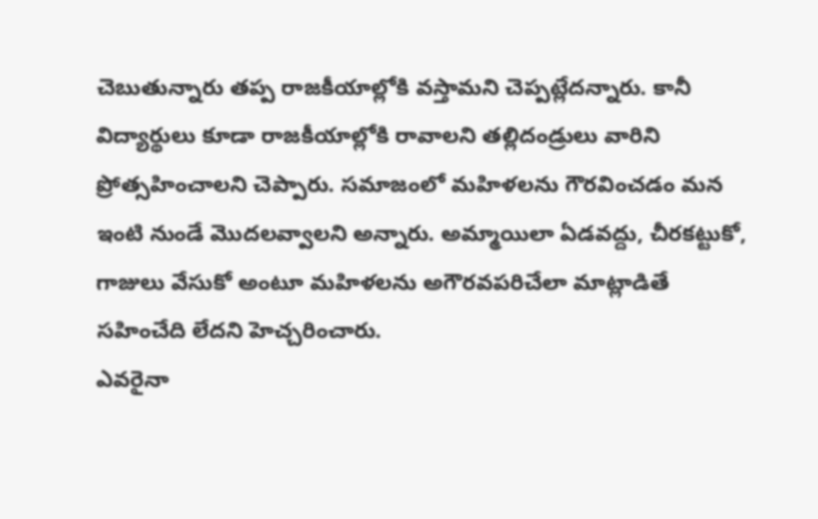చెబుతున్నారు తప్ప రాజకీయాల్లోకి వస్తామని చెప్పట్లేదన్నారు. కానీ విద్యార్థులు కూడా రాజకీయాల్లోకి రావాలని తల్లిదండ్రులు వారిని ప్రోత్సహించాలని చెప్పారు. సమాజంలో మహిళలను గౌరవించడం మన ఇంటి నుండే మొదలవ్వాలని అన్నారు. అమ్మాయిలా ఏడవద్దు, చీరకట్టుకో, గాజులు వేసుకో అంటూ మహిళలను అగౌరవపరిచేలా మాట్లాడితే సహించేది లేదని హెచ్చరించారు.
ఎవరైనా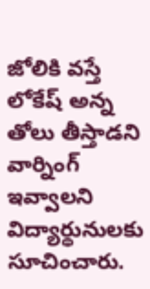జోలికి వస్తే లోకేష్ అన్న తోలు తీస్తాడని వార్నింగ్ ఇవ్వాలని విద్యార్థునులకు సూచించారు.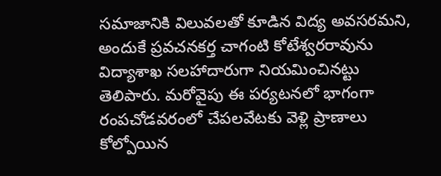సమాజానికి విలువలతో కూడిన విద్య అవసరమని, అందుకే ప్రవచనకర్త చాగంటి కోటేశ్వరరావును విద్యాశాఖ సలహాదారుగా నియమించినట్టు తెలిపారు. మరోవైపు ఈ పర్యటనలో భాగంగా రంపచోడవరంలో చేపలవేటకు వెళ్లి ప్రాణాలు కోల్పోయిన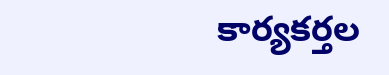కార్యకర్తల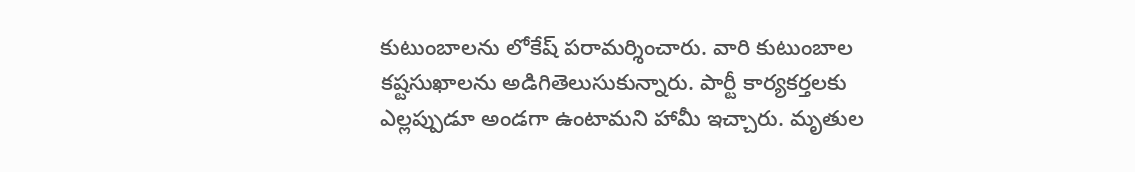కుటుంబాలను లోకేష్ పరామర్శించారు. వారి కుటుంబాల కష్టసుఖాలను అడిగితెలుసుకున్నారు. పార్టీ కార్యకర్తలకు ఎల్లప్పుడూ అండగా ఉంటామని హామీ ఇచ్చారు. మృతుల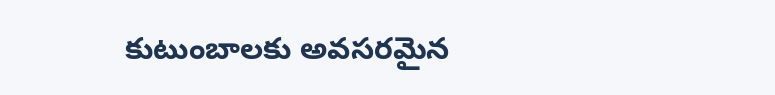కుటుంబాలకు అవసరమైన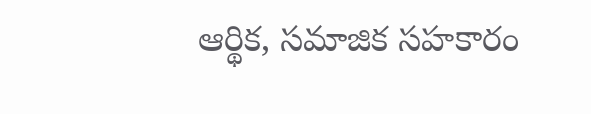ఆర్థిక, సమాజిక సహకారం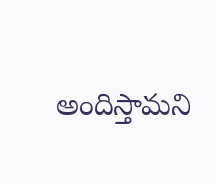అందిస్తామని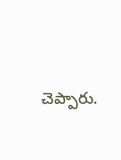చెప్పారు.